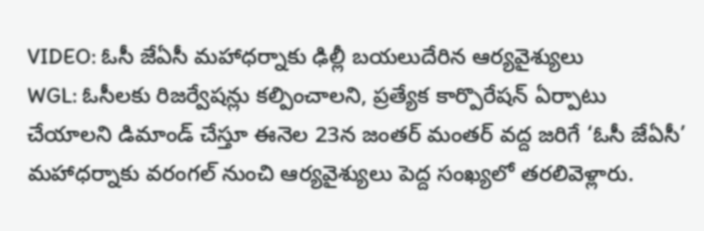VIDEO: ఓసీ జేఏసీ మహాధర్నాకు ఢిల్లీ బయలుదేరిన ఆర్యవైశ్యులు
WGL: ఓసీలకు రిజర్వేషన్లు కల్పించాలని, ప్రత్యేక కార్పొరేషన్ ఏర్పాటు చేయాలని డిమాండ్ చేస్తూ ఈనెల 23న జంతర్ మంతర్ వద్ద జరిగే ‘ఓసీ జేఏసీ’ మహాధర్నాకు వరంగల్ నుంచి ఆర్యవైశ్యులు పెద్ద సంఖ్యలో తరలివెళ్లారు.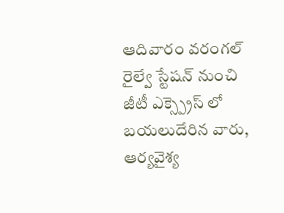ఆదివారం వరంగల్ రైల్వే స్టేషన్ నుంచి జీటీ ఎక్స్ప్రెస్ లో బయలుదేరిన వారు, ఆర్యవైశ్య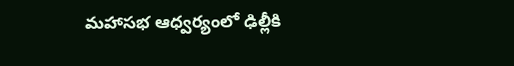మహాసభ ఆధ్వర్యంలో ఢిల్లీకి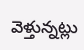వెళ్తున్నట్లు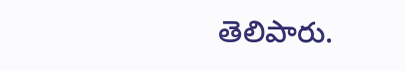తెలిపారు.